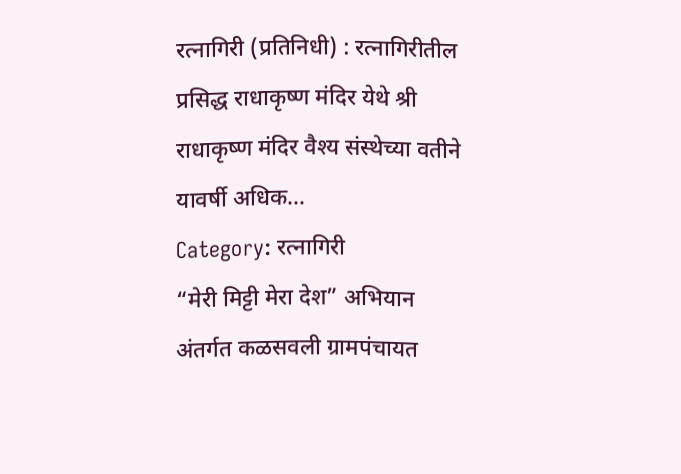रत्नागिरी (प्रतिनिधी) : रत्नागिरीतील प्रसिद्ध राधाकृष्ण मंदिर येथे श्री राधाकृष्ण मंदिर वैश्य संस्थेच्या वतीने यावर्षी अधिक…
Category: रत्नागिरी
“मेरी मिट्टी मेरा देश” अभियान अंतर्गत कळसवली ग्रामपंचायत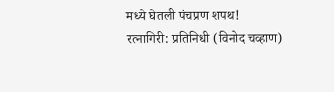मध्ये घेतली पंचप्रण शपथ!
रत्नागिरी: प्रतिनिधी (विनोद चव्हाण)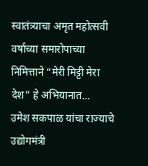स्वातंत्र्याचा अमृत महोत्सवी वर्षाच्या समारोपाच्या निमित्ताने “मेरी मिट्टी मेरा देश” हे अभियानात…
उमेश सकपाळ यांचा राज्याचे उद्योगमंत्री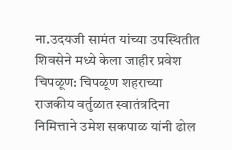ना.उदयजी सामंत यांच्या उपस्थितीत शिवसेने मध्ये केला जाहीर प्रवेश
चिपळूण: चिपळूण शहराच्या राजकीय वर्तुळात स्वातंत्रदिना निमित्ताने उमेश सकपाळ यांनी ढोल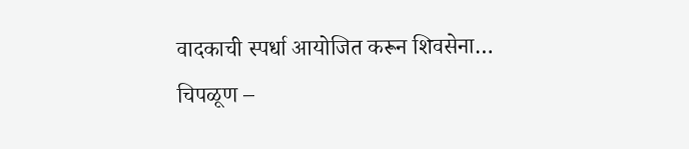वादकाची स्पर्धा आयोजित करून शिवसेना…
चिपळूण –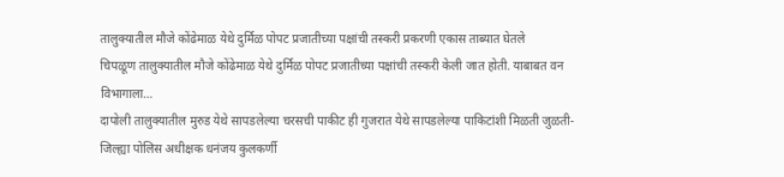तालुक्यातील मौजे कोंढेमाळ येथे दुर्मिळ पोपट प्रजातीच्या पक्षांची तस्करी प्रकरणी एकास ताब्यात घेतले
चिपळूण तालुक्यातील मौजे कोंढेमाळ येथे दुर्मिळ पोपट प्रजातीच्या पक्षांची तस्करी केली जात होती. याबाबत वन विभागाला…
दापोली तालुक्यातील मुरुड येथे सापडलेल्या चरसची पाकीट ही गुजरात येथे सापडलेल्या पाकिटांशी मिळती जुळती-जिल्ह्या पोलिस अधीक्षक धनंजय कुलकर्णी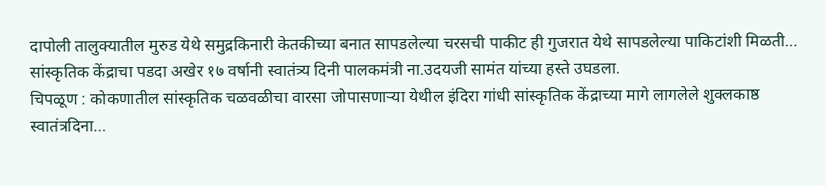दापोली तालुक्यातील मुरुड येथे समुद्रकिनारी केतकीच्या बनात सापडलेल्या चरसची पाकीट ही गुजरात येथे सापडलेल्या पाकिटांशी मिळती…
सांस्कृतिक केंद्राचा पडदा अखेर १७ वर्षानी स्वातंत्र्य दिनी पालकमंत्री ना.उदयजी सामंत यांच्या हस्ते उघडला.
चिपळूण : कोकणातील सांस्कृतिक चळवळीचा वारसा जोपासणाऱ्या येथील इंदिरा गांधी सांस्कृतिक केंद्राच्या मागे लागलेले शुक्लकाष्ठ स्वातंत्रदिना…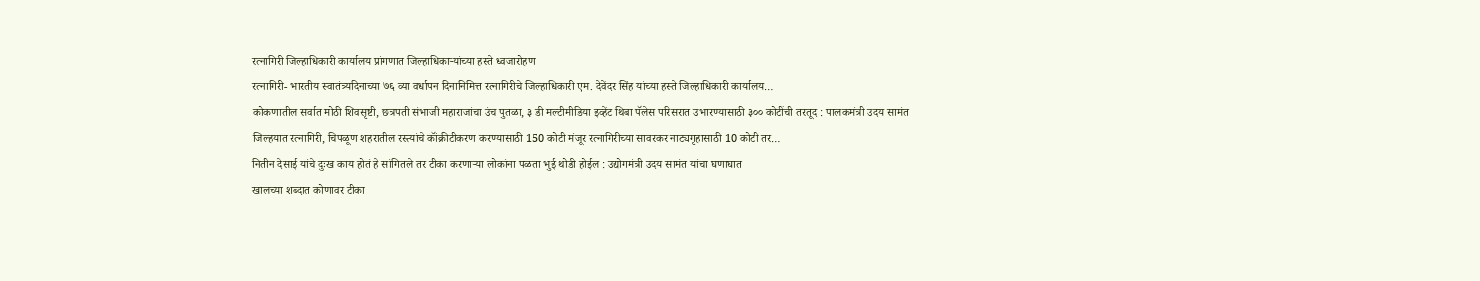रत्नागिरी जिल्हाधिकारी कार्यालय प्रांगणात जिल्हाधिकाऱ्यांच्या हस्ते ध्वजारोहण
रत्नागिरी- भारतीय स्वातंत्र्यदिनाच्या ७६ व्या वर्धापन दिनानिमित्त रत्नागिरीचे जिल्हाधिकारी एम. देवेंदर सिंह यांच्या हस्ते जिल्हाधिकारी कार्यालय…
कोकणातील सर्वात मोठी शिवसृष्टी, छत्रपती संभाजी महाराजांचा उंच पुतळा, ३ डी मल्टीमीडिया इव्हेंट थिबा पॅलेस परिसरात उभारण्यासाठी ३०० कोटींची तरतूद : पालकमंत्री उदय सामंत
जिल्हयात रत्नागिरी, चिपळूण शहरातील रस्त्यांचे कॉंक्रीटीकरण करण्यासाठी 150 कोटी मंजूर रत्नागिरीच्या सावरकर नाट्यगृहासाठी 10 कोटी तर…
नितीन देसाई यांचे दुःख काय होतं हे सांगितले तर टीका करणाऱ्या लोकांना पळता भुई थोडी होईल : उद्योगमंत्री उदय सामंत यांचा घणाघात
खालच्या शब्दात कोणावर टीका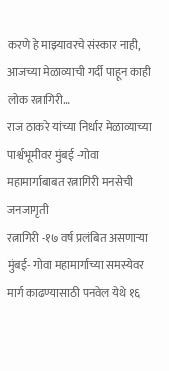करणे हे माझ्यावरचे संस्कार नाही, आजच्या मेळाव्याची गर्दी पाहून काही लोक रत्नागिरी…
राज ठाकरे यांच्या निर्धार मेळाव्याच्या पार्श्वभूमीवर मुंबई -गोवा महामार्गाबाबत रत्नागिरी मनसेची जनजागृती
रत्नागिरी -१७ वर्ष प्रलंबित असणाऱ्या मुंबई- गोवा महामार्गाच्या समस्येवर मार्ग काढण्यासाठी पनवेल येथे १६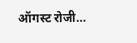ऑगस्ट रोजी…